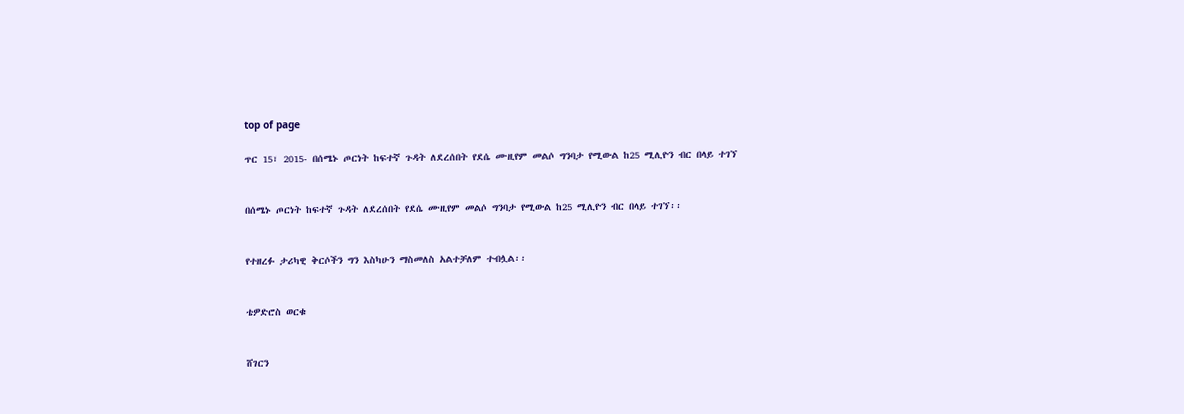top of page

ጥር 15፣ 2015- በሰሜኑ ጦርነት ከፍተኛ ጉዳት ለደረሰበት የደሴ ሙዚየም መልሶ ግንባታ የሚውል ከ25 ሚሊዮን ብር በላይ ተገኘ


በሰሜኑ ጦርነት ከፍተኛ ጉዳት ለደረሰበት የደሴ ሙዚየም መልሶ ግንባታ የሚውል ከ25 ሚሊዮን ብር በላይ ተገኘ፡፡


የተዘረፉ ታሪካዊ ቅርሶችን ግን እስካሁን ማስመለስ አልተቻለም ተብሏል፡፡


ቴዎድሮስ ወርቁ


ሸገርን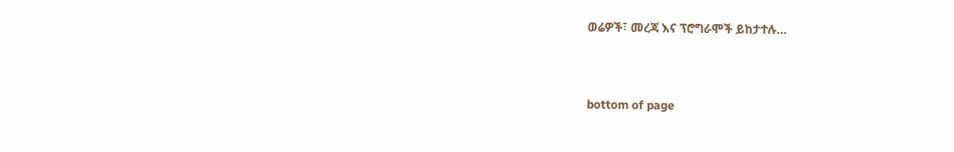ወሬዎች፣ መረጃ እና ፕሮግራሞች ይከታተሉ…


bottom of page